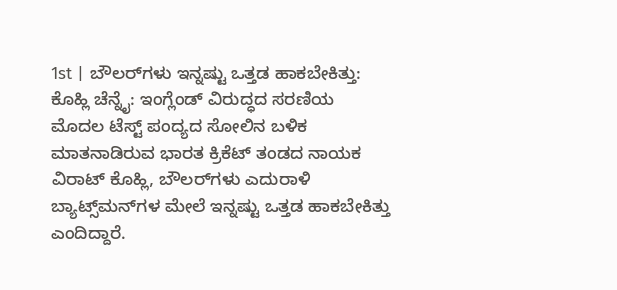1st | ಬೌಲರ್‌ಗಳು ಇನ್ನಷ್ಟು ಒತ್ತಡ ಹಾಕಬೇಕಿತ್ತು: ಕೊಹ್ಲಿ ಚೆನ್ನೈ: ಇಂಗ್ಲೆಂಡ್‌ ವಿರುದ್ಧದ ಸರಣಿಯ ಮೊದಲ ಟೆಸ್ಟ್‌ ಪಂದ್ಯದ ಸೋಲಿನ ಬಳಿಕ ಮಾತನಾಡಿರುವ ಭಾರತ ಕ್ರಿಕೆಟ್‌ ತಂಡದ ನಾಯಕ ವಿರಾಟ್‌ ಕೊಹ್ಲಿ, ಬೌಲರ್‌ಗಳು ಎದುರಾಳಿ ಬ್ಯಾಟ್ಸ್‌ಮನ್‌ಗಳ ಮೇಲೆ ಇನ್ನಷ್ಟು ಒತ್ತಡ ಹಾಕಬೇಕಿತ್ತು ಎಂದಿದ್ದಾರೆ.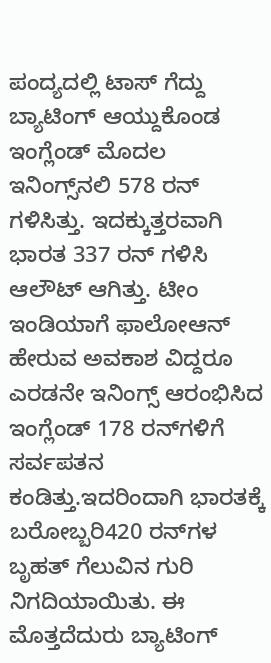ಪಂದ್ಯದಲ್ಲಿ ಟಾಸ್‌ ಗೆದ್ದು ಬ್ಯಾಟಿಂಗ್‌ ಆಯ್ದುಕೊಂಡ ಇಂಗ್ಲೆಂಡ್‌ ಮೊದಲ ಇನಿಂಗ್ಸ್‌ನಲಿ 578 ರನ್‌ ಗಳಿಸಿತ್ತು. ಇದಕ್ಕುತ್ತರವಾಗಿ ಭಾರತ 337 ರನ್‌ ಗಳಿಸಿ ಆಲೌಟ್‌ ಆಗಿತ್ತು. ಟೀಂ ಇಂಡಿಯಾಗೆ ಫಾಲೋಆನ್‌ ಹೇರುವ ಅವಕಾಶ ವಿದ್ದರೂ ಎರಡನೇ ಇನಿಂಗ್ಸ್‌ ಆರಂಭಿಸಿದ ಇಂಗ್ಲೆಂಡ್‌ 178 ರನ್‌ಗಳಿಗೆ ಸರ್ವಪತನ ಕಂಡಿತ್ತು.ಇದರಿಂದಾಗಿ ಭಾರತಕ್ಕೆ ಬರೋಬ್ಬರಿ420 ರನ್‌ಗಳ ಬೃಹತ್‌ ಗೆಲುವಿನ ಗುರಿ ನಿಗದಿಯಾಯಿತು. ಈ ಮೊತ್ತದೆದುರು ಬ್ಯಾಟಿಂಗ್‌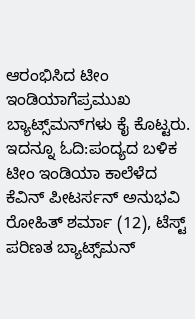ಆರಂಭಿಸಿದ ಟೀಂ ಇಂಡಿಯಾಗೆಪ್ರಮುಖ ಬ್ಯಾಟ್ಸ್‌ಮನ್‌ಗಳು ಕೈ ಕೊಟ್ಟರು. ಇದನ್ನೂ ಓದಿ:ಪಂದ್ಯದ ಬಳಿಕ ಟೀಂ ಇಂಡಿಯಾ ಕಾಲೆಳೆದ ಕೆವಿನ್‌ ಪೀಟರ್ಸನ್ ಅನುಭವಿ ರೋಹಿತ್‌ ಶರ್ಮಾ (12), ಟೆಸ್ಟ್‌ ಪರಿಣತ ಬ್ಯಾಟ್ಸ್‌ಮನ್‌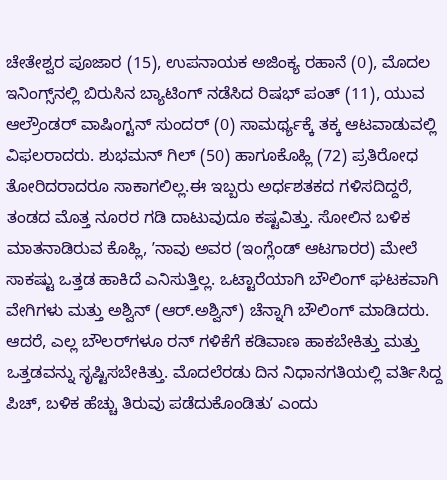ಚೇತೇಶ್ವರ ಪೂಜಾರ (15), ಉಪನಾಯಕ ಅಜಿಂಕ್ಯ ರಹಾನೆ (0), ಮೊದಲ ಇನಿಂಗ್ಸ್‌ನಲ್ಲಿ ಬಿರುಸಿನ ಬ್ಯಾಟಿಂಗ್‌ ನಡೆಸಿದ ರಿಷಭ್‌ ಪಂತ್‌ (11), ಯುವ ಆಲ್ರೌಂಡರ್‌ ವಾಷಿಂಗ್ಟನ್‌ ಸುಂದರ್‌ (0) ಸಾಮರ್ಥ್ಯಕ್ಕೆ ತಕ್ಕ ಆಟವಾಡುವಲ್ಲಿ ವಿಫಲರಾದರು. ಶುಭಮನ್ ಗಿಲ್‌ (50) ಹಾಗೂಕೊಹ್ಲಿ (72) ಪ್ರತಿರೋಧ ತೋರಿದರಾದರೂ ಸಾಕಾಗಲಿಲ್ಲ.ಈ ಇಬ್ಬರು ಅರ್ಧಶತಕದ ಗಳಿಸದಿದ್ದರೆ, ತಂಡದ ಮೊತ್ತ ನೂರರ ಗಡಿ ದಾಟುವುದೂ ಕಷ್ಟವಿತ್ತು. ಸೋಲಿನ ಬಳಿಕ ಮಾತನಾಡಿರುವ ಕೊಹ್ಲಿ, ʼನಾವು ಅವರ (ಇಂಗ್ಲೆಂಡ್‌ ಆಟಗಾರರ) ಮೇಲೆ ಸಾಕಷ್ಟು ಒತ್ತಡ ಹಾಕಿದೆ ಎನಿಸುತ್ತಿಲ್ಲ. ಒಟ್ಟಾರೆಯಾಗಿ ಬೌಲಿಂಗ್‌ ಘಟಕವಾಗಿ ವೇಗಿಗಳು ಮತ್ತು ಅಶ್ವಿನ್‌ (ಆರ್‌.ಅಶ್ವಿನ್‌) ಚೆನ್ನಾಗಿ ಬೌಲಿಂಗ್‌ ಮಾಡಿದರು. ಆದರೆ, ಎಲ್ಲ ಬೌಲರ್‌ಗಳೂ ರನ್‌ ಗಳಿಕೆಗೆ ಕಡಿವಾಣ ಹಾಕಬೇಕಿತ್ತು ಮತ್ತು ಒತ್ತಡವನ್ನು ಸೃಷ್ಟಿಸಬೇಕಿತ್ತು. ಮೊದಲೆರಡು ದಿನ ನಿಧಾನಗತಿಯಲ್ಲಿ ವರ್ತಿಸಿದ್ದ ಪಿಚ್‌, ಬಳಿಕ ಹೆಚ್ಚು ತಿರುವು ಪಡೆದುಕೊಂಡಿತುʼ ಎಂದು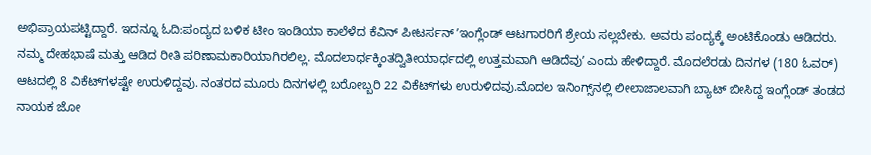ಅಭಿಪ್ರಾಯಪಟ್ಟಿದ್ದಾರೆ. ಇದನ್ನೂ ಓದಿ:ಪಂದ್ಯದ ಬಳಿಕ ಟೀಂ ಇಂಡಿಯಾ ಕಾಲೆಳೆದ ಕೆವಿನ್‌ ಪೀಟರ್ಸನ್ ʼಇಂಗ್ಲೆಂಡ್‌ ಆಟಗಾರರಿಗೆ ಶ್ರೇಯ ಸಲ್ಲಬೇಕು. ಅವರು ಪಂದ್ಯಕ್ಕೆ ಅಂಟಿಕೊಂಡು ಆಡಿದರು. ನಮ್ಮ ದೇಹಭಾಷೆ ಮತ್ತು ಆಡಿದ ರೀತಿ ಪರಿಣಾಮಕಾರಿಯಾಗಿರಲಿಲ್ಲ. ಮೊದಲಾರ್ಧಕ್ಕಿಂತದ್ವಿತೀಯಾರ್ಧದಲ್ಲಿ ಉತ್ತಮವಾಗಿ ಆಡಿದೆವುʼ ಎಂದು ಹೇಳಿದ್ದಾರೆ. ಮೊದಲೆರಡು ದಿನಗಳ (180 ಓವರ್‌) ಆಟದಲ್ಲಿ 8 ವಿಕೆಟ್‌ಗಳಷ್ಟೇ ಉರುಳಿದ್ದವು. ನಂತರದ ಮೂರು ದಿನಗಳಲ್ಲಿ ಬರೋಬ್ಬರಿ 22 ವಿಕೆಟ್‌ಗಳು ಉರುಳಿದವು.ಮೊದಲ ಇನಿಂಗ್ಸ್‌ನಲ್ಲಿ ಲೀಲಾಜಾಲವಾಗಿ ಬ್ಯಾಟ್‌ ಬೀಸಿದ್ದ ಇಂಗ್ಲೆಂಡ್‌ ತಂಡದ ನಾಯಕ ಜೋ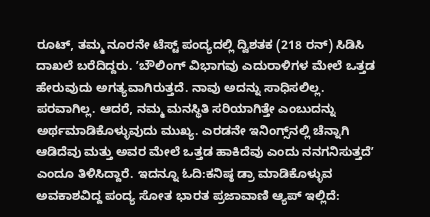ರೂಟ್‌, ತಮ್ಮ ನೂರನೇ ಟೆಸ್ಟ್‌ ಪಂದ್ಯದಲ್ಲಿ ದ್ವಿಶತಕ (218 ರನ್) ಸಿಡಿಸಿ ದಾಖಲೆ ಬರೆದಿದ್ದರು. ʼಬೌಲಿಂಗ್‌ ವಿಭಾಗವು ಎದುರಾಳಿಗಳ ಮೇಲೆ ಒತ್ತಡ ಹೇರುವುದು ಅಗತ್ಯವಾಗಿರುತ್ತದೆ. ನಾವು ಅದನ್ನು ಸಾಧಿಸಲಿಲ್ಲ. ಪರವಾಗಿಲ್ಲ. ಆದರೆ, ನಮ್ಮ ಮನಸ್ಥಿತಿ ಸರಿಯಾಗಿತ್ತೇ ಎಂಬುದನ್ನು ಅರ್ಥಮಾಡಿಕೊಳ್ಳುವುದು ಮುಖ್ಯ. ಎರಡನೇ ಇನಿಂಗ್ಸ್‌ನಲ್ಲಿ ಚೆನ್ನಾಗಿ ಆಡಿದೆವು ಮತ್ತು ಅವರ ಮೇಲೆ ಒತ್ತಡ ಹಾಕಿದೆವು ಎಂದು ನನಗನಿಸುತ್ತದೆʼ ಎಂದೂ ತಿಳಿಸಿದ್ದಾರೆ. ಇದನ್ನೂ ಓದಿ:ಕನಿಷ್ಠ ಡ್ರಾ ಮಾಡಿಕೊಳ್ಳುವ ಅವಕಾಶವಿದ್ದ ಪಂದ್ಯ ಸೋತ ಭಾರತ ಪ್ರಜಾವಾಣಿ ಆ್ಯಪ್ ಇಲ್ಲಿದೆ: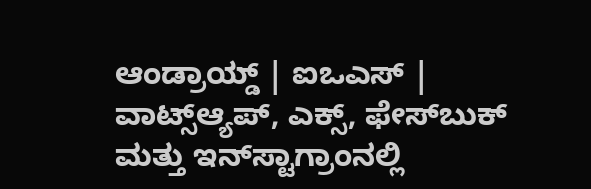ಆಂಡ್ರಾಯ್ಡ್ | ಐಒಎಸ್ | ವಾಟ್ಸ್ಆ್ಯಪ್, ಎಕ್ಸ್, ಫೇಸ್‌ಬುಕ್ ಮತ್ತು ಇನ್‌ಸ್ಟಾಗ್ರಾಂನಲ್ಲಿ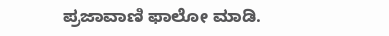ಪ್ರಜಾವಾಣಿ ಫಾಲೋ ಮಾಡಿ.